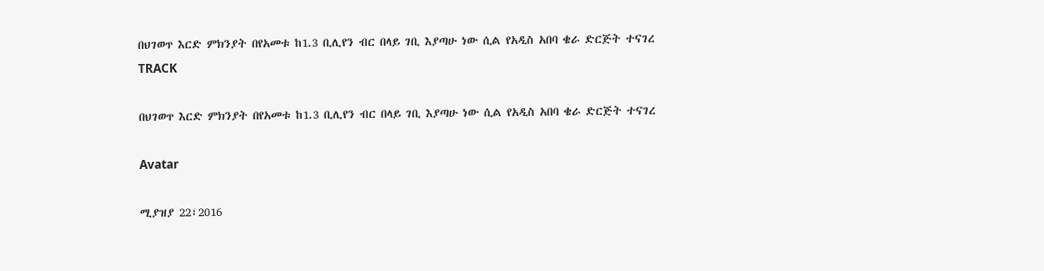በህገወጥ እርድ ምክንያት በየአመቱ ከ1.3 ቢሊየን ብር በላይ ገቢ እያጣሁ ነው ሲል የአዲስ አበባ ቄራ ድርጅት ተናገረ
TRACK

በህገወጥ እርድ ምክንያት በየአመቱ ከ1.3 ቢሊየን ብር በላይ ገቢ እያጣሁ ነው ሲል የአዲስ አበባ ቄራ ድርጅት ተናገረ

Avatar

ሚያዝያ 22፣2016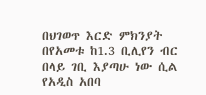በህገወጥ እርድ ምክንያት በየአመቱ ከ1.3 ቢሊየን ብር በላይ ገቢ እያጣሁ ነው ሲል የአዲስ አበባ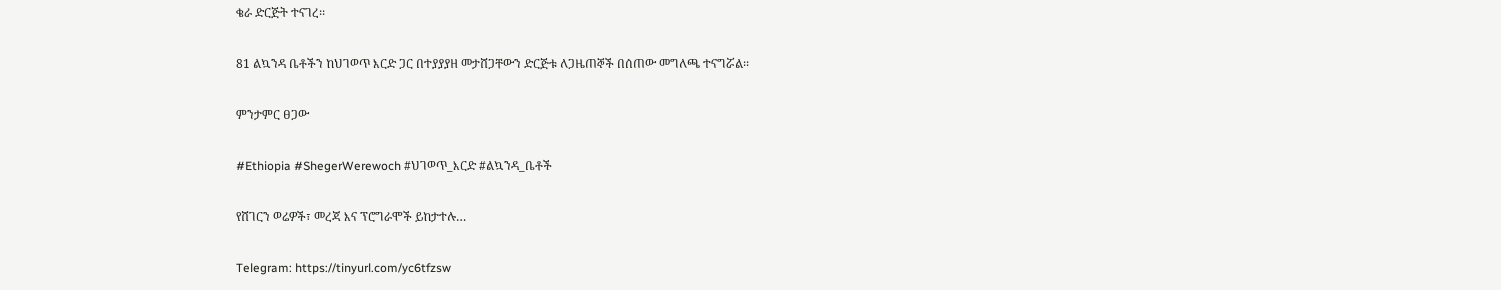ቄራ ድርጅት ተናገረ፡፡

81 ልኳንዳ ቤቶችን ከህገወጥ እርድ ጋር በተያያያዘ መታሸጋቸውን ድርጅቱ ለጋዜጠኞች በሰጠው መግለጫ ተናግሯል፡፡

ምንታምር ፀጋው

#Ethiopia #ShegerWerewoch #ህገወጥ_እርድ #ልኳንዳ_ቤቶች

የሸገርን ወሬዎች፣ መረጃ እና ፕሮግራሞች ይከታተሉ…

Telegram: https://tinyurl.com/yc6tfzsw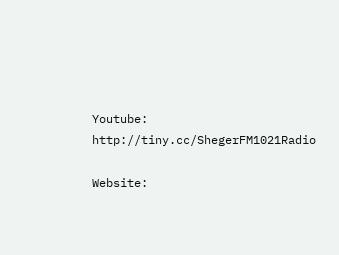Youtube: http://tiny.cc/ShegerFM1021Radio

Website: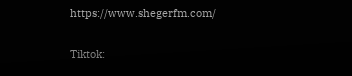https://www.shegerfm.com/

Tiktok: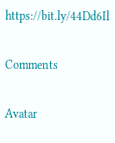https://bit.ly/44Dd6Il

Comments

Avatar